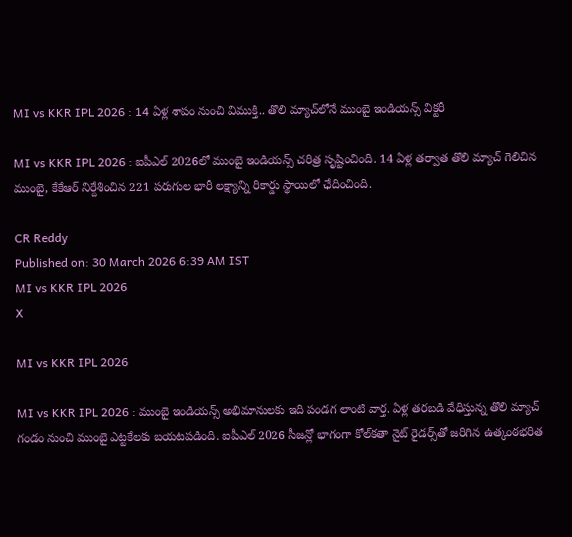MI vs KKR IPL 2026 : 14 ఏళ్ల శాపం నుంచి విముక్తి.. తొలి మ్యాచ్‌లోనే ముంబై ఇండియన్స్ విక్టరీ

MI vs KKR IPL 2026 : ఐపీఎల్ 2026లో ముంబై ఇండియన్స్ చరిత్ర సృష్టించింది. 14 ఏళ్ల తర్వాత తొలి మ్యాచ్ గెలిచిన ముంబై, కేకేఆర్ నిర్దేశించిన 221 పరుగుల భారీ లక్ష్యాన్ని రికార్డు స్థాయిలో ఛేదించింది.

CR Reddy
Published on: 30 March 2026 6:39 AM IST
MI vs KKR IPL 2026
X

MI vs KKR IPL 2026

MI vs KKR IPL 2026 : ముంబై ఇండియన్స్ అభిమానులకు ఇది పండగ లాంటి వార్త. ఏళ్ల తరబడి వేధిస్తున్న తొలి మ్యాచ్ గండం నుంచి ముంబై ఎట్టకేలకు బయటపడింది. ఐపీఎల్ 2026 సీజన్లో భాగంగా కోల్‌కతా నైట్ రైడర్స్‌తో జరిగిన ఉత్కంఠభరిత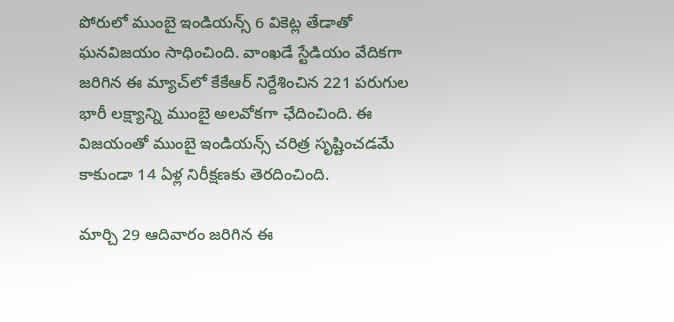పోరులో ముంబై ఇండియన్స్ 6 వికెట్ల తేడాతో ఘనవిజయం సాధించింది. వాంఖడే స్టేడియం వేదికగా జరిగిన ఈ మ్యాచ్‌లో కేకేఆర్ నిర్దేశించిన 221 పరుగుల భారీ లక్ష్యాన్ని ముంబై అలవోకగా ఛేదించింది. ఈ విజయంతో ముంబై ఇండియన్స్ చరిత్ర సృష్టించడమే కాకుండా 14 ఏళ్ల నిరీక్షణకు తెరదించింది.

మార్చి 29 ఆదివారం జరిగిన ఈ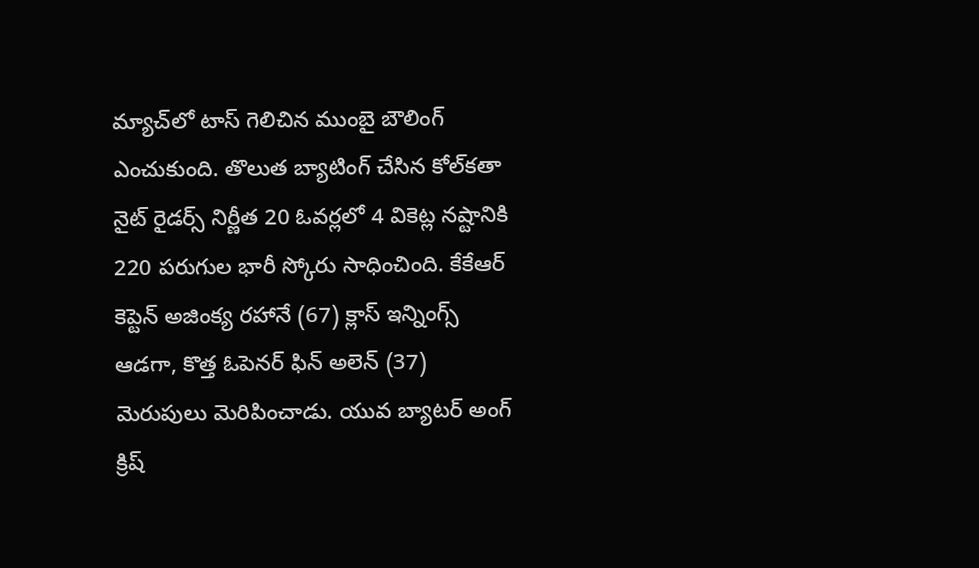మ్యాచ్‌లో టాస్ గెలిచిన ముంబై బౌలింగ్ ఎంచుకుంది. తొలుత బ్యాటింగ్ చేసిన కోల్‌కతా నైట్ రైడర్స్ నిర్ణీత 20 ఓవర్లలో 4 వికెట్ల నష్టానికి 220 పరుగుల భారీ స్కోరు సాధించింది. కేకేఆర్ కెప్టెన్ అజింక్య రహానే (67) క్లాస్ ఇన్నింగ్స్ ఆడగా, కొత్త ఓపెనర్ ఫిన్ అలెన్ (37) మెరుపులు మెరిపించాడు. యువ బ్యాటర్ అంగ్ క్రిష్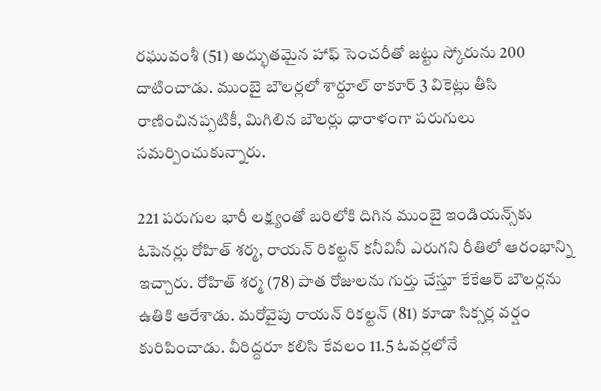రఘువంశీ (51) అద్భుతమైన హాఫ్ సెంచరీతో జట్టు స్కోరును 200 దాటించాడు. ముంబై బౌలర్లలో శార్దూల్ ఠాకూర్ 3 వికెట్లు తీసి రాణించినప్పటికీ, మిగిలిన బౌలర్లు ధారాళంగా పరుగులు సమర్పించుకున్నారు.

221 పరుగుల భారీ లక్ష్యంతో బరిలోకి దిగిన ముంబై ఇండియన్స్‌కు ఓపెనర్లు రోహిత్ శర్మ, రాయన్ రికల్టన్ కనీవినీ ఎరుగని రీతిలో ఆరంభాన్ని ఇచ్చారు. రోహిత్ శర్మ (78) పాత రోజులను గుర్తు చేస్తూ కేకేఆర్ బౌలర్లను ఉతికి ఆరేశాడు. మరోవైపు రాయన్ రికల్టన్ (81) కూడా సిక్సర్ల వర్షం కురిపించాడు. వీరిద్దరూ కలిసి కేవలం 11.5 ఓవర్లలోనే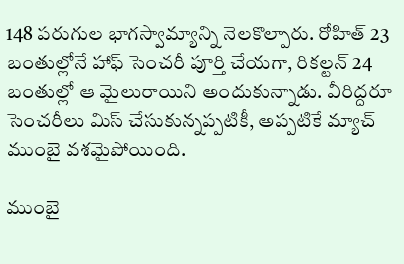148 పరుగుల భాగస్వామ్యాన్ని నెలకొల్పారు. రోహిత్ 23 బంతుల్లోనే హాఫ్ సెంచరీ పూర్తి చేయగా, రికల్టన్ 24 బంతుల్లో ఆ మైలురాయిని అందుకున్నాడు. వీరిద్దరూ సెంచరీలు మిస్ చేసుకున్నప్పటికీ, అప్పటికే మ్యాచ్ ముంబై వశమైపోయింది.

ముంబై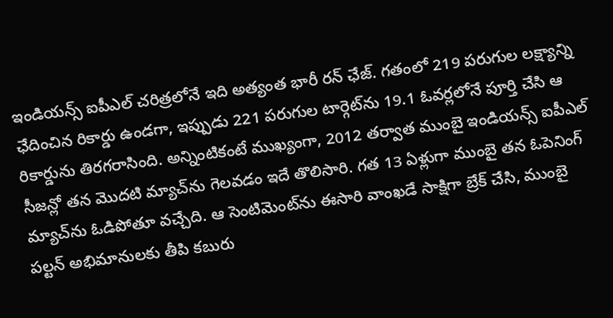ఇండియన్స్ ఐపీఎల్ చరిత్రలోనే ఇది అత్యంత భారీ రన్ ఛేజ్. గతంలో 219 పరుగుల లక్ష్యాన్ని ఛేదించిన రికార్డు ఉండగా, ఇప్పుడు 221 పరుగుల టార్గెట్‌ను 19.1 ఓవర్లలోనే పూర్తి చేసి ఆ రికార్డును తిరగరాసింది. అన్నింటికంటే ముఖ్యంగా, 2012 తర్వాత ముంబై ఇండియన్స్ ఐపీఎల్ సీజన్లో తన మొదటి మ్యాచ్‌ను గెలవడం ఇదే తొలిసారి. గత 13 ఏళ్లుగా ముంబై తన ఓపెనింగ్ మ్యాచ్‌ను ఓడిపోతూ వచ్చేది. ఆ సెంటిమెంట్‌ను ఈసారి వాంఖడే సాక్షిగా బ్రేక్ చేసి, ముంబై పల్టన్ అభిమానులకు తీపి కబురు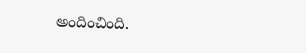అందించింది.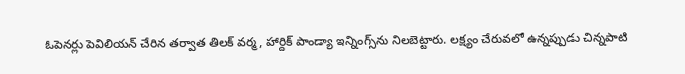ఓపెనర్లు పెవిలియన్ చేరిన తర్వాత తిలక్ వర్మ, హార్దిక్ పాండ్యా ఇన్నింగ్స్‌ను నిలబెట్టారు. లక్ష్యం చేరువలో ఉన్నప్పుడు చిన్నపాటి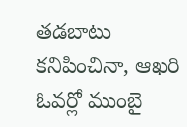తడబాటు కనిపించినా, ఆఖరి ఓవర్లో ముంబై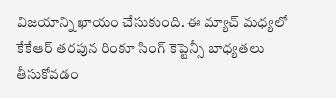విజయాన్ని ఖాయం చేసుకుంది. ఈ మ్యాచ్ మధ్యలో కేకేఆర్ తరపున రింకూ సింగ్ కెప్టెన్సీ బాధ్యతలు తీసుకోవడం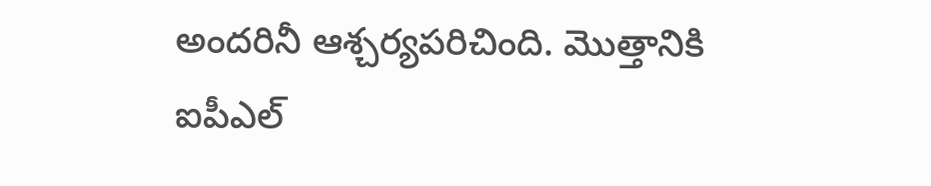అందరినీ ఆశ్చర్యపరిచింది. మొత్తానికి ఐపీఎల్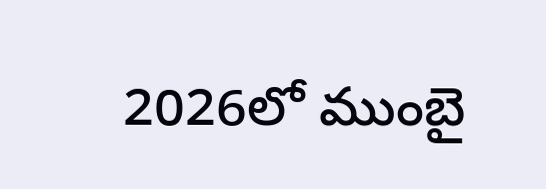2026లో ముంబై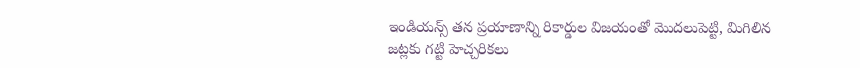ఇండియన్స్ తన ప్రయాణాన్ని రికార్డుల విజయంతో మొదలుపెట్టి, మిగిలిన జట్లకు గట్టి హెచ్చరికలు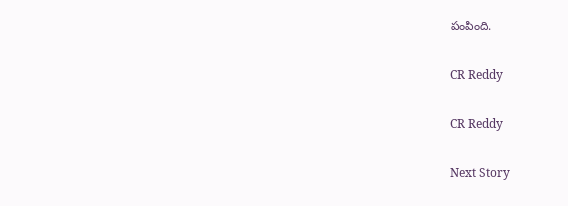పంపింది.

CR Reddy

CR Reddy

Next Story